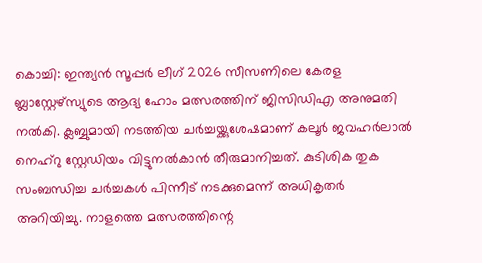കൊച്ചി: ഇന്ത്യൻ സൂപ്പർ ലീഗ് 2026 സീസണിലെ കേരള ബ്ലാസ്റ്റേഴ്സ്യുടെ ആദ്യ ഹോം മത്സരത്തിന് ജിസിഡിഎ അനുമതി നൽകി. ക്ലബ്ബുമായി നടത്തിയ ചർച്ചയ്ക്കുശേഷമാണ് കലൂർ ജവഹർലാൽ നെഹ്റു സ്റ്റേഡിയം വിട്ടുനൽകാൻ തീരുമാനിച്ചത്. കുടിശിക തുക സംബന്ധിച്ച ചർച്ചകൾ പിന്നീട് നടക്കുമെന്ന് അധികൃതർ അറിയിച്ചു. നാളത്തെ മത്സരത്തിന്റെ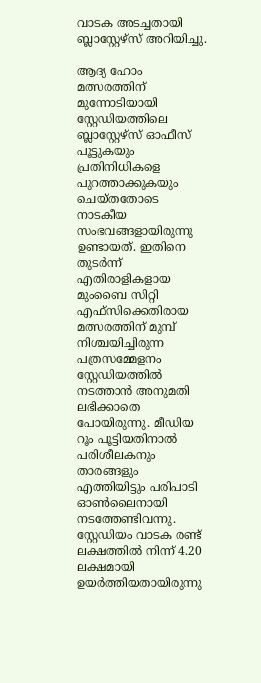വാടക അടച്ചതായി ബ്ലാസ്റ്റേഴ്സ് അറിയിച്ചു.

ആദ്യ ഹോം മത്സരത്തിന് മുന്നോടിയായി സ്റ്റേഡിയത്തിലെ ബ്ലാസ്റ്റേഴ്സ് ഓഫീസ് പൂട്ടുകയും പ്രതിനിധികളെ പുറത്താക്കുകയും ചെയ്തതോടെ നാടകീയ സംഭവങ്ങളായിരുന്നു ഉണ്ടായത്. ഇതിനെ തുടർന്ന് എതിരാളികളായ മുംബൈ സിറ്റി എഫ്സിക്കെതിരായ മത്സരത്തിന് മുമ്പ് നിശ്ചയിച്ചിരുന്ന പത്രസമ്മേളനം സ്റ്റേഡിയത്തിൽ നടത്താൻ അനുമതി ലഭിക്കാതെ പോയിരുന്നു. മീഡിയ റൂം പൂട്ടിയതിനാൽ പരിശീലകനും താരങ്ങളും എത്തിയിട്ടും പരിപാടി ഓൺലൈനായി നടത്തേണ്ടിവന്നു.
സ്റ്റേഡിയം വാടക രണ്ട് ലക്ഷത്തിൽ നിന്ന് 4.20 ലക്ഷമായി ഉയർത്തിയതായിരുന്നു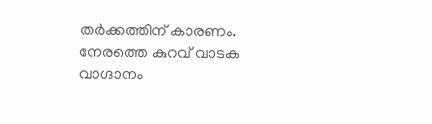തർക്കത്തിന് കാരണം. നേരത്തെ കുറവ് വാടക വാഗ്ദാനം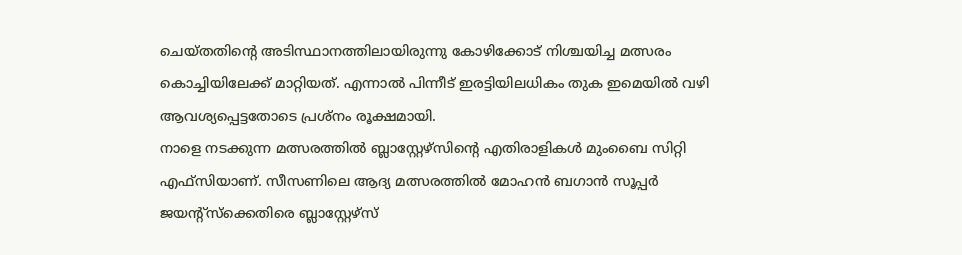ചെയ്തതിന്റെ അടിസ്ഥാനത്തിലായിരുന്നു കോഴിക്കോട് നിശ്ചയിച്ച മത്സരം കൊച്ചിയിലേക്ക് മാറ്റിയത്. എന്നാൽ പിന്നീട് ഇരട്ടിയിലധികം തുക ഇമെയിൽ വഴി ആവശ്യപ്പെട്ടതോടെ പ്രശ്നം രൂക്ഷമായി.
നാളെ നടക്കുന്ന മത്സരത്തിൽ ബ്ലാസ്റ്റേഴ്സിന്റെ എതിരാളികൾ മുംബൈ സിറ്റി എഫ്സിയാണ്. സീസണിലെ ആദ്യ മത്സരത്തിൽ മോഹൻ ബഗാൻ സൂപ്പർ ജയന്റ്സ്ക്കെതിരെ ബ്ലാസ്റ്റേഴ്സ്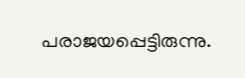പരാജയപ്പെട്ടിരുന്നു.